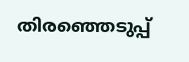തിരഞ്ഞെടുപ്പ്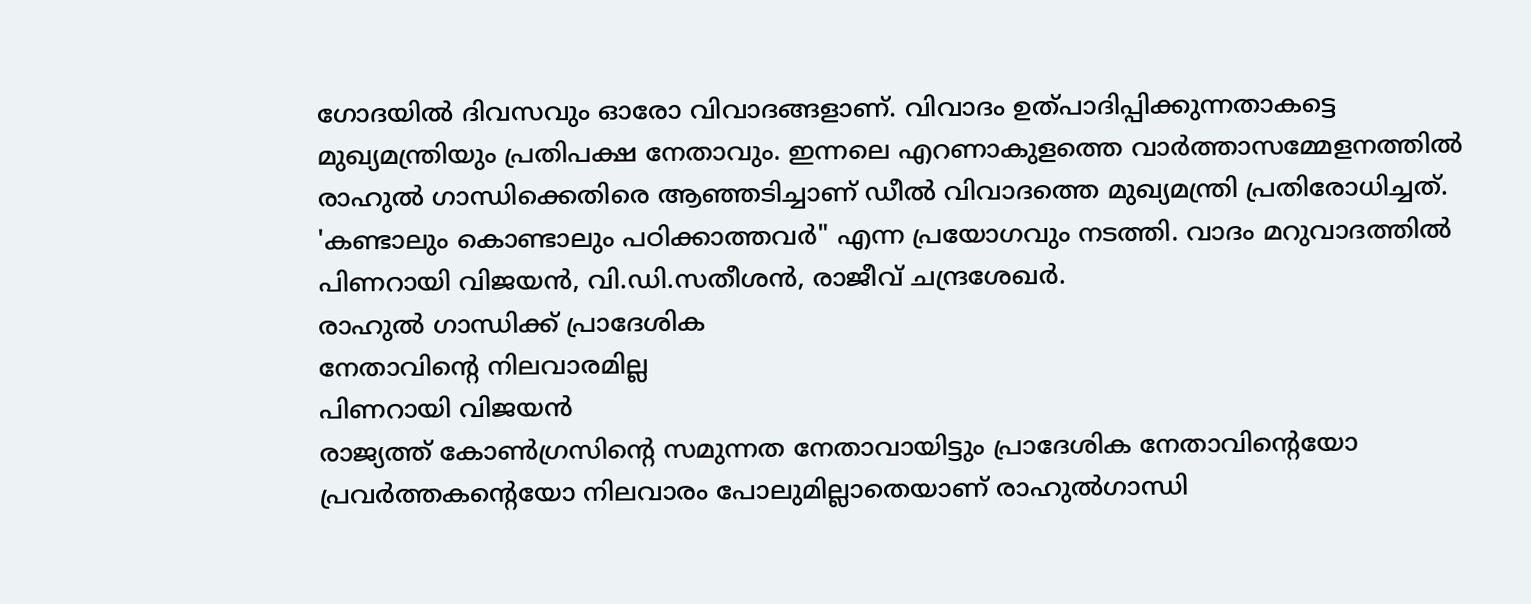ഗോദയിൽ ദിവസവും ഓരോ വിവാദങ്ങളാണ്. വിവാദം ഉത്പാദിപ്പിക്കുന്നതാകട്ടെ മുഖ്യമന്ത്രിയും പ്രതിപക്ഷ നേതാവും. ഇന്നലെ എറണാകുളത്തെ വാർത്താസമ്മേളനത്തിൽ രാഹുൽ ഗാന്ധിക്കെതിരെ ആഞ്ഞടിച്ചാണ് ഡീൽ വിവാദത്തെ മുഖ്യമന്ത്രി പ്രതിരോധിച്ചത്. 'കണ്ടാലും കൊണ്ടാലും പഠിക്കാത്തവർ" എന്ന പ്രയോഗവും നടത്തി. വാദം മറുവാദത്തിൽ പിണറായി വിജയൻ, വി.ഡി.സതീശൻ, രാജീവ് ചന്ദ്രശേഖർ.
രാഹുൽ ഗാന്ധിക്ക് പ്രാദേശിക
നേതാവിന്റെ നിലവാരമില്ല
പിണറായി വിജയൻ
രാജ്യത്ത് കോൺഗ്രസിന്റെ സമുന്നത നേതാവായിട്ടും പ്രാദേശിക നേതാവിന്റെയോ പ്രവർത്തകന്റെയോ നിലവാരം പോലുമില്ലാതെയാണ് രാഹുൽഗാന്ധി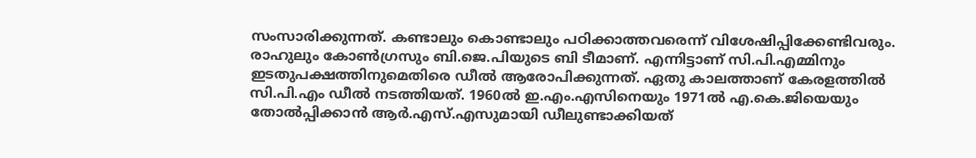സംസാരിക്കുന്നത്. കണ്ടാലും കൊണ്ടാലും പഠിക്കാത്തവരെന്ന് വിശേഷിപ്പിക്കേണ്ടിവരും. രാഹുലും കോൺഗ്രസും ബി.ജെ.പിയുടെ ബി ടീമാണ്. എന്നിട്ടാണ് സി.പി.എമ്മിനും ഇടതുപക്ഷത്തിനുമെതിരെ ഡീൽ ആരോപിക്കുന്നത്. ഏതു കാലത്താണ് കേരളത്തിൽ സി.പി.എം ഡീൽ നടത്തിയത്. 1960ൽ ഇ.എം.എസിനെയും 1971ൽ എ.കെ.ജിയെയും തോൽപ്പിക്കാൻ ആർ.എസ്.എസുമായി ഡീലുണ്ടാക്കിയത്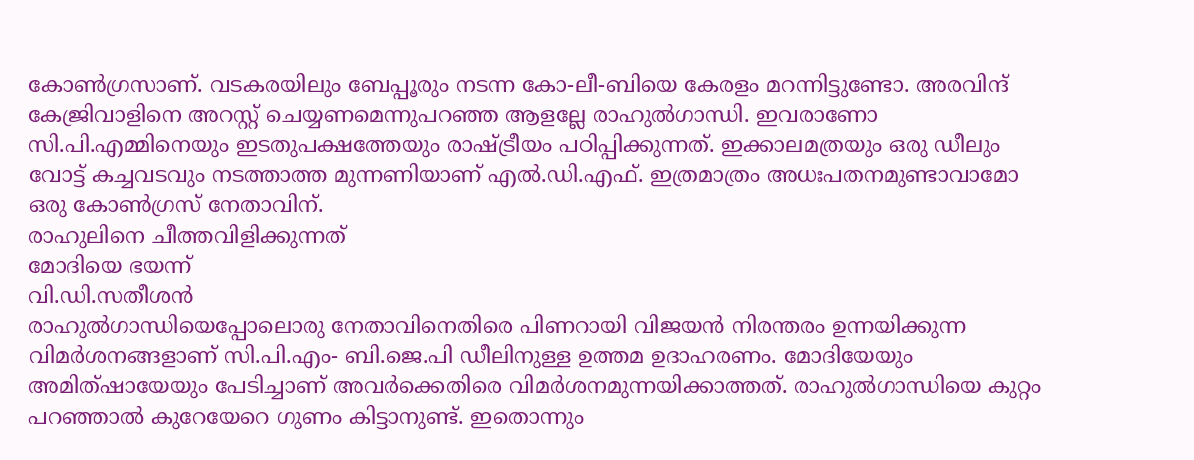കോൺഗ്രസാണ്. വടകരയിലും ബേപ്പൂരും നടന്ന കോ-ലീ-ബിയെ കേരളം മറന്നിട്ടുണ്ടോ. അരവിന്ദ് കേജ്രിവാളിനെ അറസ്റ്റ് ചെയ്യണമെന്നുപറഞ്ഞ ആളല്ലേ രാഹുൽഗാന്ധി. ഇവരാണോ സി.പി.എമ്മിനെയും ഇടതുപക്ഷത്തേയും രാഷ്ട്രീയം പഠിപ്പിക്കുന്നത്. ഇക്കാലമത്രയും ഒരു ഡീലും വോട്ട് കച്ചവടവും നടത്താത്ത മുന്നണിയാണ് എൽ.ഡി.എഫ്. ഇത്രമാത്രം അധഃപതനമുണ്ടാവാമോ ഒരു കോൺഗ്രസ് നേതാവിന്.
രാഹുലിനെ ചീത്തവിളിക്കുന്നത്
മോദിയെ ഭയന്ന്
വി.ഡി.സതീശൻ
രാഹുൽഗാന്ധിയെപ്പോലൊരു നേതാവിനെതിരെ പിണറായി വിജയൻ നിരന്തരം ഉന്നയിക്കുന്ന വിമർശനങ്ങളാണ് സി.പി.എം- ബി.ജെ.പി ഡീലിനുള്ള ഉത്തമ ഉദാഹരണം. മോദിയേയും അമിത്ഷായേയും പേടിച്ചാണ് അവർക്കെതിരെ വിമർശനമുന്നയിക്കാത്തത്. രാഹുൽഗാന്ധിയെ കുറ്റം പറഞ്ഞാൽ കുറേയേറെ ഗുണം കിട്ടാനുണ്ട്. ഇതൊന്നും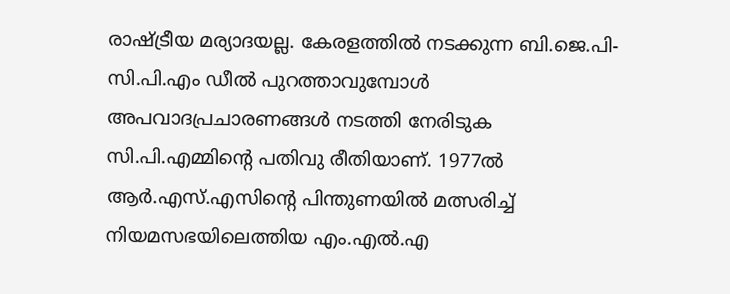രാഷ്ട്രീയ മര്യാദയല്ല. കേരളത്തിൽ നടക്കുന്ന ബി.ജെ.പി- സി.പി.എം ഡീൽ പുറത്താവുമ്പോൾ അപവാദപ്രചാരണങ്ങൾ നടത്തി നേരിടുക സി.പി.എമ്മിന്റെ പതിവു രീതിയാണ്. 1977ൽ ആർ.എസ്.എസിന്റെ പിന്തുണയിൽ മത്സരിച്ച് നിയമസഭയിലെത്തിയ എം.എൽ.എ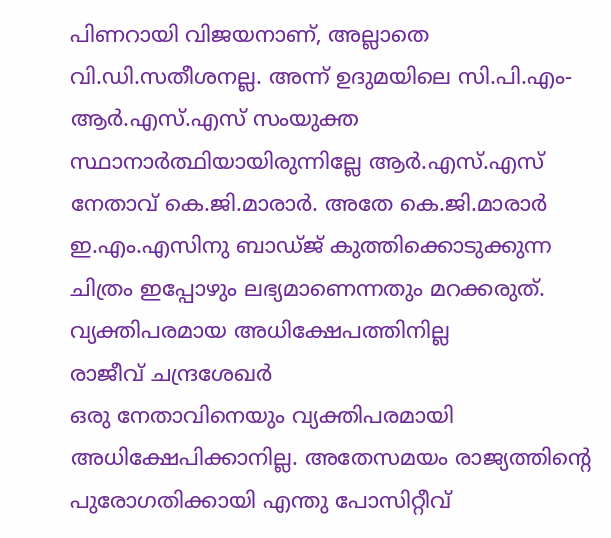പിണറായി വിജയനാണ്, അല്ലാതെ വി.ഡി.സതീശനല്ല. അന്ന് ഉദുമയിലെ സി.പി.എം- ആർ.എസ്.എസ് സംയുക്ത സ്ഥാനാർത്ഥിയായിരുന്നില്ലേ ആർ.എസ്.എസ് നേതാവ് കെ.ജി.മാരാർ. അതേ കെ.ജി.മാരാർ ഇ.എം.എസിനു ബാഡ്ജ് കുത്തിക്കൊടുക്കുന്ന ചിത്രം ഇപ്പോഴും ലഭ്യമാണെന്നതും മറക്കരുത്.
വ്യക്തിപരമായ അധിക്ഷേപത്തിനില്ല
രാജീവ് ചന്ദ്രശേഖർ
ഒരു നേതാവിനെയും വ്യക്തിപരമായി അധിക്ഷേപിക്കാനില്ല. അതേസമയം രാജ്യത്തിന്റെ പുരോഗതിക്കായി എന്തു പോസിറ്റീവ്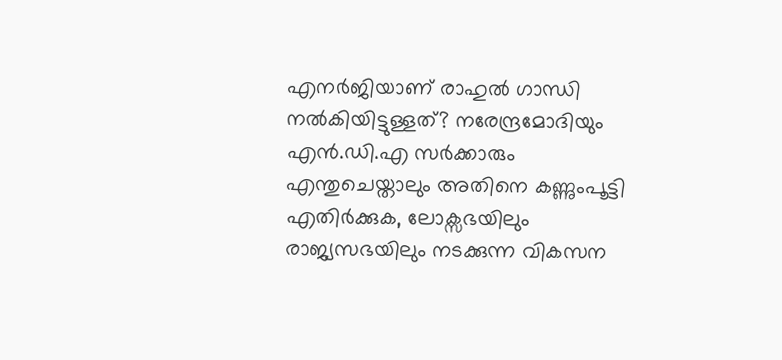എനർജിയാണ് രാഹുൽ ഗാന്ധി നൽകിയിട്ടുള്ളത്? നരേന്ദ്രമോദിയും എൻ.ഡി.എ സർക്കാരും എന്തുചെയ്താലും അതിനെ കണ്ണുംപൂട്ടി എതിർക്കുക, ലോക്സഭയിലും രാജ്യസഭയിലും നടക്കുന്ന വികസന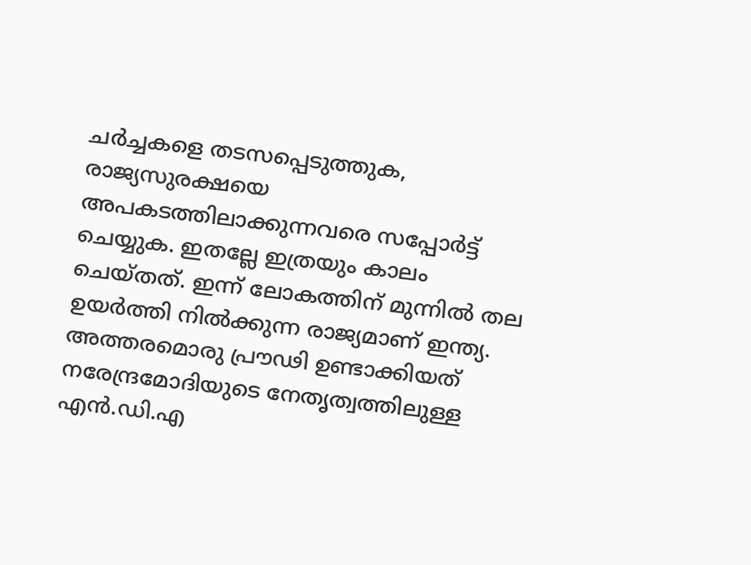ചർച്ചകളെ തടസപ്പെടുത്തുക, രാജ്യസുരക്ഷയെ അപകടത്തിലാക്കുന്നവരെ സപ്പോർട്ട് ചെയ്യുക. ഇതല്ലേ ഇത്രയും കാലം ചെയ്തത്. ഇന്ന് ലോകത്തിന് മുന്നിൽ തല ഉയർത്തി നിൽക്കുന്ന രാജ്യമാണ് ഇന്ത്യ. അത്തരമൊരു പ്രൗഢി ഉണ്ടാക്കിയത് നരേന്ദ്രമോദിയുടെ നേതൃത്വത്തിലുള്ള എൻ.ഡി.എ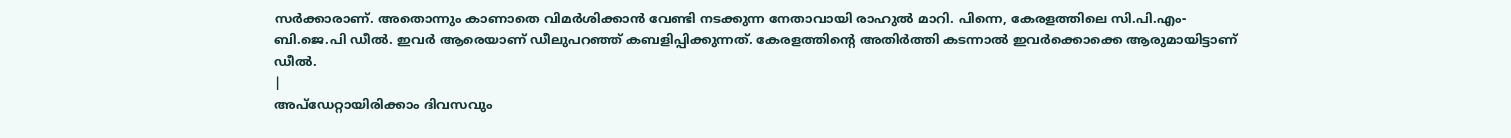സർക്കാരാണ്. അതൊന്നും കാണാതെ വിമർശിക്കാൻ വേണ്ടി നടക്കുന്ന നേതാവായി രാഹുൽ മാറി. പിന്നെ, കേരളത്തിലെ സി.പി.എം- ബി.ജെ.പി ഡീൽ. ഇവർ ആരെയാണ് ഡീലുപറഞ്ഞ് കബളിപ്പിക്കുന്നത്. കേരളത്തിന്റെ അതിർത്തി കടന്നാൽ ഇവർക്കൊക്കെ ആരുമായിട്ടാണ് ഡീൽ.
|
അപ്ഡേറ്റായിരിക്കാം ദിവസവും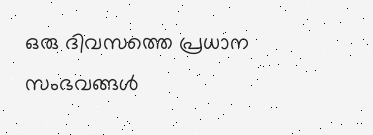ഒരു ദിവസത്തെ പ്രധാന സംഭവങ്ങൾ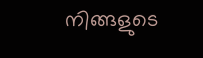നിങ്ങളുടെ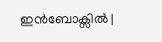ഇൻബോക്സിൽ |